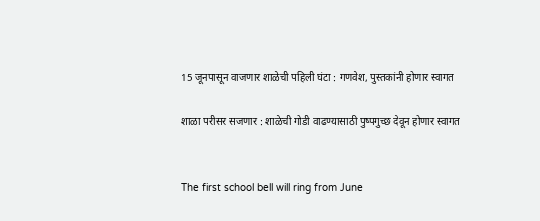15 जूनपासून वाजणार शाळेची पहिली घंटा : गणवेश, पुस्तकांनी होणार स्वागत

शाळा परीसर सजणार : शाळेची गोडी वाढण्यासाठी पुष्पगुच्छ देवून होणार स्वागत


The first school bell will ring from June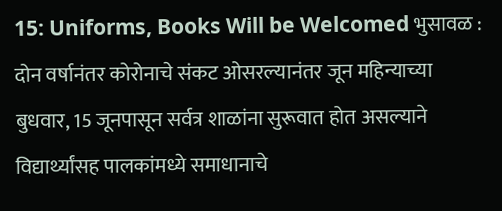15: Uniforms, Books Will be Welcomed भुसावळ : दोन वर्षानंतर कोरोनाचे संकट ओसरल्यानंतर जून महिन्याच्या बुधवार, 15 जूनपासून सर्वत्र शाळांना सुरूवात होत असल्याने विद्यार्थ्यांसह पालकांमध्ये समाधानाचे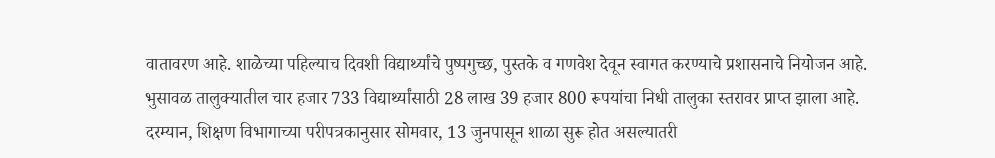वातावरण आहे. शाळेच्या पहिल्याच दिवशी विद्यार्थ्यांचे पुष्पगुच्छ, पुस्तके व गणवेश देवून स्वागत करण्याचे प्रशासनाचे नियोजन आहे. भुसावळ तालुक्यातील चार हजार 733 विद्यार्थ्यांसाठी 28 लाख 39 हजार 800 रूपयांचा निधी तालुका स्तरावर प्राप्त झाला आहे. दरम्यान, शिक्षण विभागाच्या परीपत्रकानुसार सोमवार, 13 जुनपासून शाळा सुरू होत असल्यातरी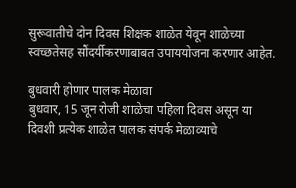सुरूवातीचे दोन दिवस शिक्षक शाळेत येवून शाळेच्या स्वच्छतेसह सौंदर्यीकरणाबाबत उपाययोजना करणार आहेत.

बुधवारी होणार पालक मेळावा
बुधवार, 15 जून रोजी शाळेचा पहिला दिवस असून या दिवशी प्रत्येक शाळेत पालक संपर्क मेळाव्याचे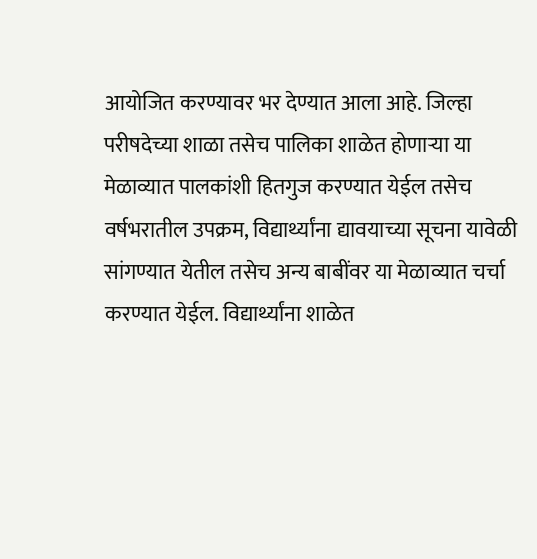आयोजित करण्यावर भर देण्यात आला आहे. जिल्हा परीषदेच्या शाळा तसेच पालिका शाळेत होणार्‍या या मेळाव्यात पालकांशी हितगुज करण्यात येईल तसेच वर्षभरातील उपक्रम, विद्यार्थ्यांना द्यावयाच्या सूचना यावेळी सांगण्यात येतील तसेच अन्य बाबींवर या मेळाव्यात चर्चा करण्यात येईल. विद्यार्थ्यांना शाळेत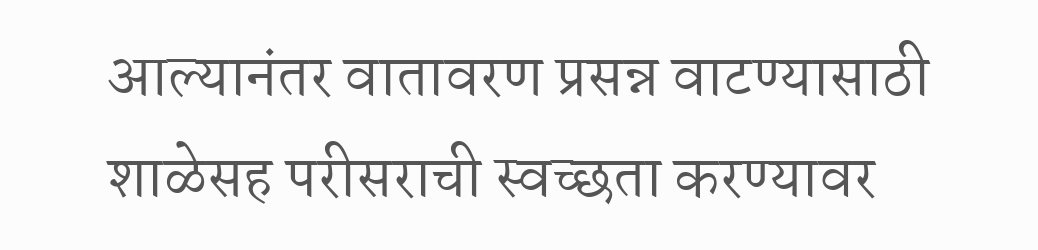आल्यानंतर वातावरण प्रसन्न वाटण्यासाठी शाळेसह परीसराची स्वच्छता करण्यावर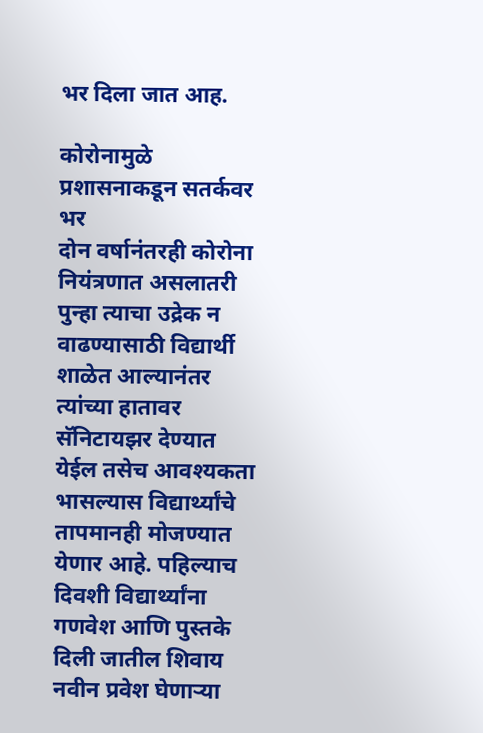भर दिला जात आह.

कोरोनामुळे प्रशासनाकडून सतर्कवर भर
दोन वर्षानंतरही कोरोना नियंत्रणात असलातरी पुन्हा त्याचा उद्रेक न वाढण्यासाठी विद्यार्थी शाळेत आल्यानंतर त्यांच्या हातावर सॅनिटायझर देण्यात येईल तसेच आवश्यकता भासल्यास विद्यार्थ्यांचे तापमानही मोजण्यात येणार आहे. पहिल्याच दिवशी विद्यार्थ्यांना गणवेश आणि पुस्तके दिली जातील शिवाय नवीन प्रवेश घेणार्‍या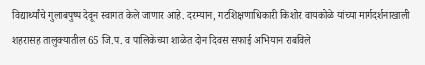विद्यार्थ्यांचे गुलाबपुष्प देवून स्वागत केले जाणार आहे. दरम्यान, गटशिक्षणाधिकारी किशोर वायकोळे यांच्या मार्गदर्शनाखाली शहरासह तालुक्यातील 65 जि.प. व पालिकेच्या शाळेत दोन दिवस सफाई अभियान राबविले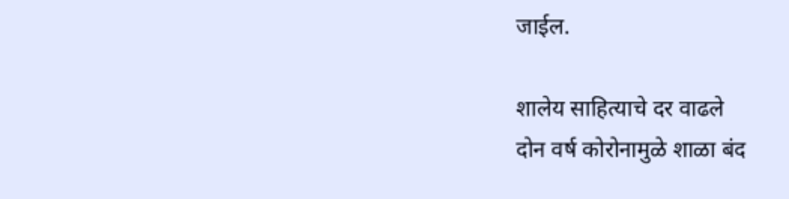जाईल.

शालेय साहित्याचे दर वाढले
दोन वर्ष कोरोनामुळे शाळा बंद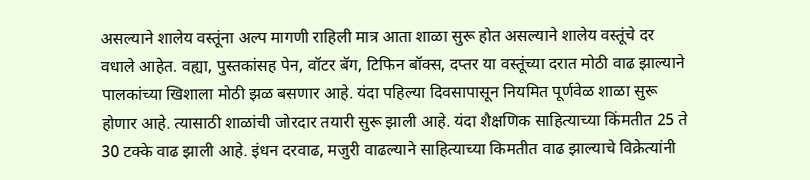असल्याने शालेय वस्तूंना अल्प मागणी राहिली मात्र आता शाळा सुरू होत असल्याने शालेय वस्तूंचे दर वधाले आहेत. वह्या, पुस्तकांसह पेन, वॉटर बॅग, टिफिन बॉक्स, दप्तर या वस्तूंच्या दरात मोठी वाढ झाल्याने पालकांच्या खिशाला मोठी झळ बसणार आहे. यंदा पहिल्या दिवसापासून नियमित पूर्णवेळ शाळा सुरू होणार आहे. त्यासाठी शाळांची जोरदार तयारी सुरू झाली आहे. यंदा शैक्षणिक साहित्याच्या किंमतीत 25 ते 30 टक्के वाढ झाली आहे. इंधन दरवाढ, मजुरी वाढल्याने साहित्याच्या किमतीत वाढ झाल्याचे विक्रेत्यांनी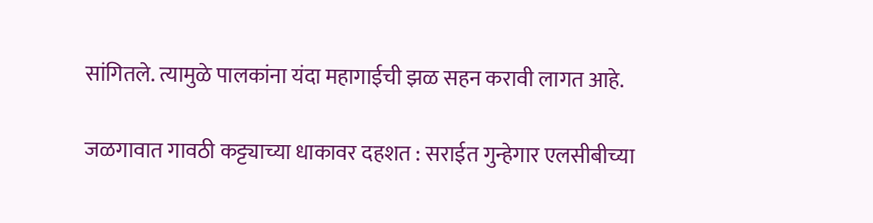सांगितले. त्यामुळे पालकांना यंदा महागाईची झळ सहन करावी लागत आहे.

जळगावात गावठी कट्ट्याच्या धाकावर दहशत : सराईत गुन्हेगार एलसीबीच्या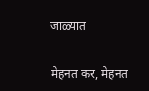जाळ्यात


मेहनत कर, मेहनत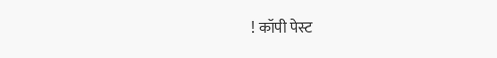! कॉपी पेस्ट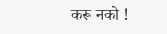करू नको !